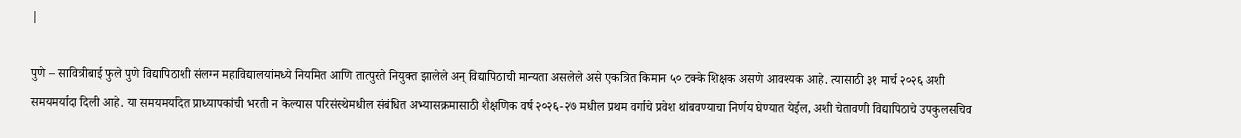|

पुणे – सावित्रीबाई फुले पुणे विद्यापिठाशी संलग्न महाविद्यालयांमध्ये नियमित आणि तात्पुरते नियुक्त झालेले अन् विद्यापिठाची मान्यता असलेले असे एकत्रित किमान ५० टक्के शिक्षक असणे आवश्यक आहे. त्यासाठी ३१ मार्च २०२६ अशी समयमर्यादा दिली आहे. या समयमर्यादेत प्राध्यापकांची भरती न केल्यास परिसंस्थेमधील संबंधित अभ्यासक्रमासाठी शैक्षणिक वर्ष २०२६-२७ मधील प्रथम वर्गाचे प्रवेश थांबवण्याचा निर्णय घेण्यात येईल, अशी चेतावणी विद्यापिठाचे उपकुलसचिव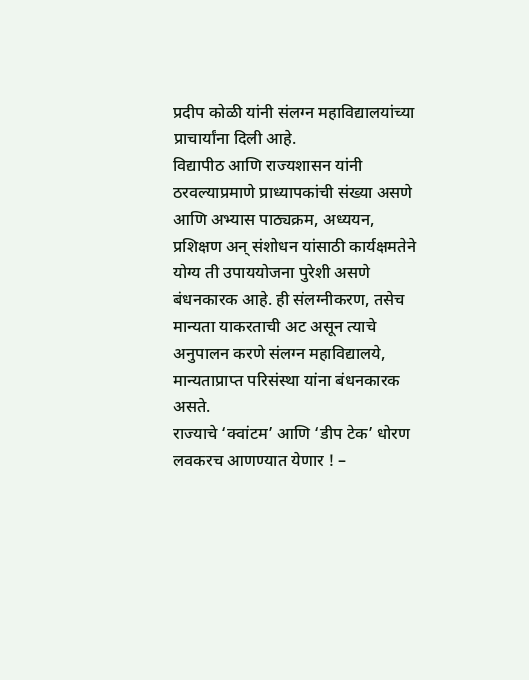प्रदीप कोळी यांनी संलग्न महाविद्यालयांच्या प्राचार्यांना दिली आहे.
विद्यापीठ आणि राज्यशासन यांनी ठरवल्याप्रमाणे प्राध्यापकांची संख्या असणे आणि अभ्यास पाठ्यक्रम, अध्ययन, प्रशिक्षण अन् संशोधन यांसाठी कार्यक्षमतेने योग्य ती उपाययोजना पुरेशी असणे बंधनकारक आहे. ही संलग्नीकरण, तसेच मान्यता याकरताची अट असून त्याचे अनुपालन करणे संलग्न महाविद्यालये, मान्यताप्राप्त परिसंस्था यांना बंधनकारक असते.
राज्याचे ‘क्वांटम’ आणि ‘डीप टेक’ धोरण लवकरच आणण्यात येणार ! –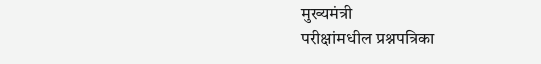मुख्यमंत्री
परीक्षांमधील प्रश्नपत्रिका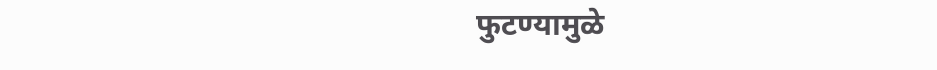फुटण्यामुळे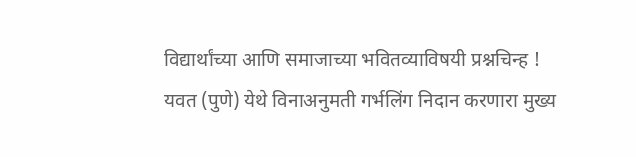विद्यार्थांच्या आणि समाजाच्या भवितव्याविषयी प्रश्नचिन्ह !
यवत (पुणे) येथे विनाअनुमती गर्भलिंग निदान करणारा मुख्य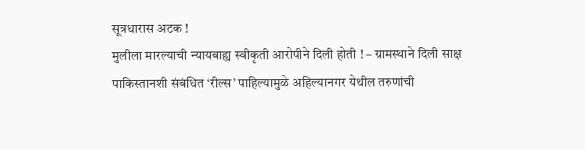सूत्रधारास अटक !
मुलीला मारल्याची न्यायबाह्य स्वीकृती आरोपीने दिली होती ! – ग्रामस्थाने दिली साक्ष
पाकिस्तानशी संबंधित ‘रील्स’ पाहिल्यामुळे अहिल्यानगर येथील तरुणांची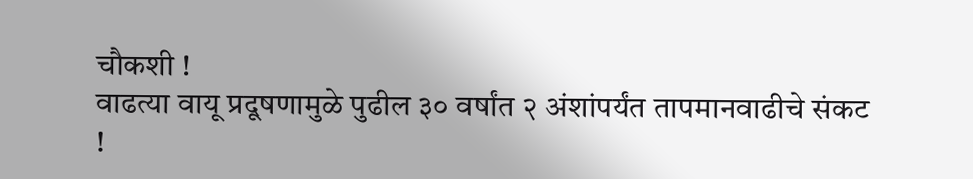चौकशी !
वाढत्या वायू प्रदूषणामुळे पुढील ३० वर्षांत २ अंशांपर्यंत तापमानवाढीचे संकट !